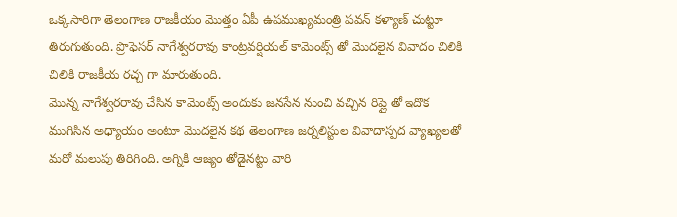ఒక్కసారిగా తెలంగాణ రాజకీయం మొత్తం ఏపీ ఉపముఖ్యమంత్రి పవన్ కళ్యాణ్ చుట్టూ తిరుగుతుంది. ప్రొఫెసర్ నాగేశ్వరరావు కాంట్రవర్షియల్ కామెంట్స్ తో మొదలైన వివాదం చిలికి చిలికి రాజకీయ రచ్చ గా మారుతుంది.
మొన్న నాగేశ్వరరావు చేసిన కామెంట్స్ అందుకు జనసేన నుంచి వచ్చిన రిప్లై తో ఇదొక ముగిసిన అధ్యాయం అంటూ మొదలైన కథ తెలంగాణ జర్నలిస్టుల వివాదాస్పద వ్యాఖ్యలతో మరో మలుపు తిరిగింది. అగ్నికి ఆజ్యం తోడైనట్టు వారి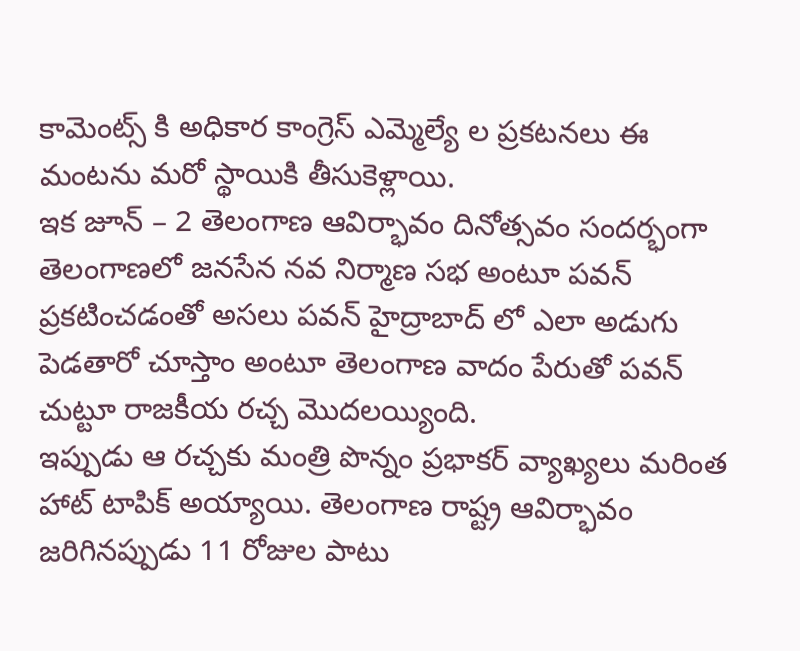కామెంట్స్ కి అధికార కాంగ్రెస్ ఎమ్మెల్యే ల ప్రకటనలు ఈ మంటను మరో స్థాయికి తీసుకెళ్లాయి.
ఇక జూన్ – 2 తెలంగాణ ఆవిర్భావం దినోత్సవం సందర్భంగా తెలంగాణలో జనసేన నవ నిర్మాణ సభ అంటూ పవన్ ప్రకటించడంతో అసలు పవన్ హైద్రాబాద్ లో ఎలా అడుగు పెడతారో చూస్తాం అంటూ తెలంగాణ వాదం పేరుతో పవన్ చుట్టూ రాజకీయ రచ్చ మొదలయ్యింది.
ఇప్పుడు ఆ రచ్చకు మంత్రి పొన్నం ప్రభాకర్ వ్యాఖ్యలు మరింత హాట్ టాపిక్ అయ్యాయి. తెలంగాణ రాష్ట్ర ఆవిర్భావం జరిగినప్పుడు 11 రోజుల పాటు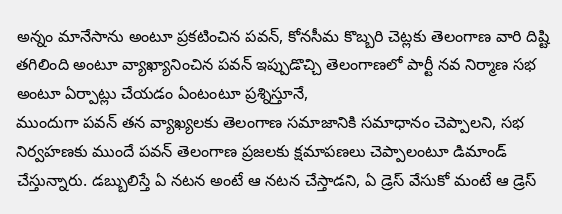అన్నం మానేసాను అంటూ ప్రకటించిన పవన్, కోనసీమ కొబ్బరి చెట్లకు తెలంగాణ వారి దిష్టి తగిలింది అంటూ వ్యాఖ్యానించిన పవన్ ఇప్పుడొచ్చి తెలంగాణలో పార్టీ నవ నిర్మాణ సభ అంటూ ఏర్పాట్లు చేయడం ఏంటంటూ ప్రశ్నిస్తూనే,
ముందుగా పవన్ తన వ్యాఖ్యలకు తెలంగాణ సమాజానికి సమాధానం చెప్పాలని, సభ నిర్వహణకు ముందే పవన్ తెలంగాణ ప్రజలకు క్షమాపణలు చెప్పాలంటూ డిమాండ్ చేస్తున్నారు. డబ్బులిస్తే ఏ నటన అంటే ఆ నటన చేస్తాడని, ఏ డ్రెస్ వేసుకో మంటే ఆ డ్రెస్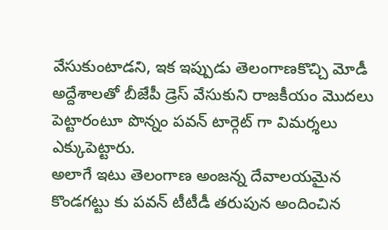వేసుకుంటాడని, ఇక ఇప్పుడు తెలంగాణకొచ్చి మోడీ అద్దేశాలతో బీజేపీ డ్రెస్ వేసుకుని రాజకీయం మొదలు పెట్టారంటూ పొన్నం పవన్ టార్గెట్ గా విమర్శలు ఎక్కుపెట్టారు.
అలాగే ఇటు తెలంగాణ అంజన్న దేవాలయమైన కొండగట్టు కు పవన్ టీటీడీ తరుపున అందించిన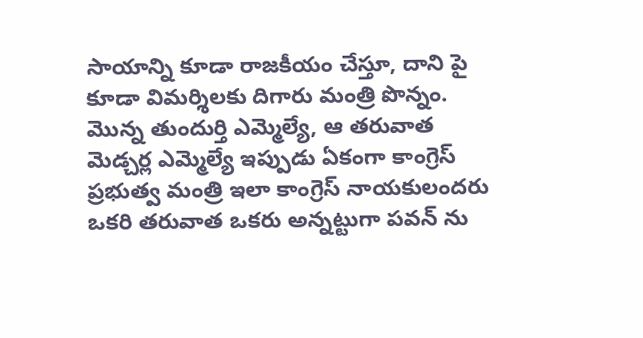సాయాన్ని కూడా రాజకీయం చేస్తూ, దాని పై కూడా విమర్శిలకు దిగారు మంత్రి పొన్నం. మొన్న తుందుర్తి ఎమ్మెల్యే, ఆ తరువాత మెడ్చర్ల ఎమ్మెల్యే ఇప్పుడు ఏకంగా కాంగ్రెస్ ప్రభుత్వ మంత్రి ఇలా కాంగ్రెస్ నాయకులందరు ఒకరి తరువాత ఒకరు అన్నట్టుగా పవన్ ను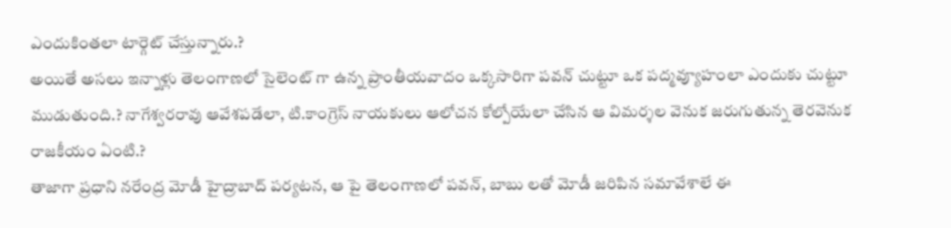ఎందుకింతలా టార్గెట్ చేస్తున్నారు.?
అయితే అసలు ఇన్నాళ్లు తెలంగాణలో సైలెంట్ గా ఉన్న ప్రాంతీయవాదం ఒక్కసారిగా పవన్ చుట్టూ ఒక పద్మవ్యూహంలా ఎందుకు చుట్టూ ముడుతుంది.? నాగేశ్వరరావు ఆవేశపడేలా, టి.కాంగ్రెస్ నాయకులు ఆలోచన కోల్పోయేలా చేసిన ఆ విమర్శల వెనుక జరుగుతున్న తెరవెనుక రాజకీయం ఏంటి.?
తాజాగా ప్రధాని నరేంద్ర మోడీ హైద్రాబాద్ పర్యటన, ఆ పై తెలంగాణలో పవన్, బాబు లతో మోడీ జరిపిన సమావేశాలే ఈ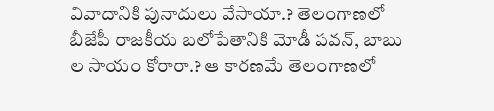వివాదానికి పునాదులు వేసాయా.? తెలంగాణలో బీజేపీ రాజకీయ బలోపేతానికి మోడీ పవన్, బాబు ల సాయం కోరారా.? ఆ కారణమే తెలంగాణలో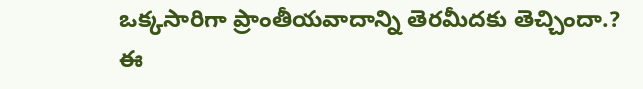ఒక్కసారిగా ప్రాంతీయవాదాన్ని తెరమీదకు తెచ్చిందా.?
ఈ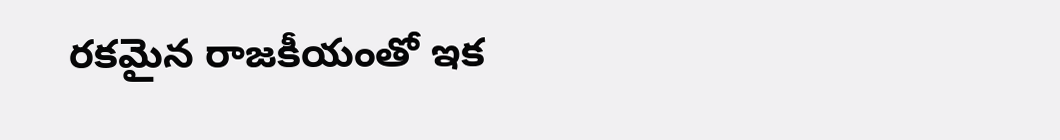రకమైన రాజకీయంతో ఇక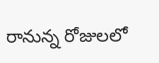రానున్న రోజులలో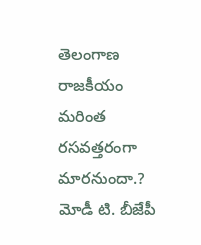తెలంగాణ రాజకీయం మరింత రసవత్తరంగా మారనుందా.? మోడీ టి. బీజేపీ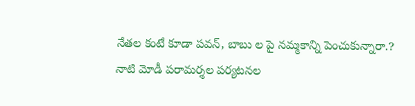నేతల కంటే కూడా పవన్, బాబు ల పై నమ్మకాన్ని పెంచుకున్నారా.? నాటి మోడీ పరామర్శల పర్యటనల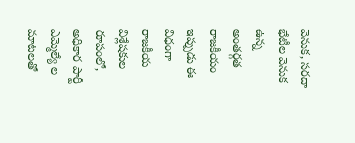వెనుక, సరదా భేటీల వెనుక ఉన్న అంతర్గత రాజకీయం ఇప్పుడు ఈ విధంగా రాజకీయ విశ్లేషకుల రూపంలో, అధికార పార్టీ ఎమ్మెల్యే ల మాటలతో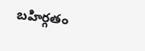బహిర్గతం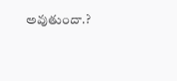అవుతుందా.?